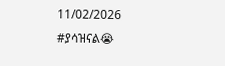11/02/2026
#ያሳዝናል😭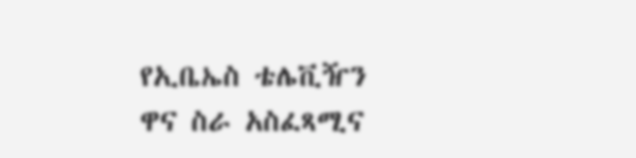የኢቤኤስ ቴሌቪዥን ዋና ስራ አስፈጻሚና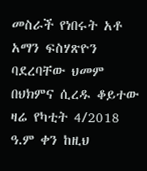መስራች የነበሩት አቶ አማን ፍስሃጽዮን ባደረባቸው ህመም በህክምና ሲረዱ ቆይተው ዛሬ የካቲት 4/2018 ዓ.ም ቀን ከዚህ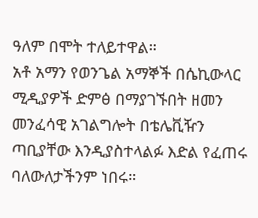ዓለም በሞት ተለይተዋል።
አቶ አማን የወንጌል አማኞች በሴኪውላር ሚዲያዎች ድምፅ በማያገኙበት ዘመን መንፈሳዊ አገልግሎት በቴሌቪዥን ጣቢያቸው እንዲያስተላልፉ እድል የፈጠሩ ባለውለታችንም ነበሩ።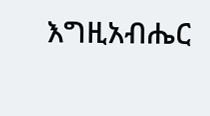እግዚአብሔር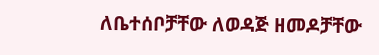ለቤተሰቦቻቸው ለወዳጅ ዘመዶቻቸው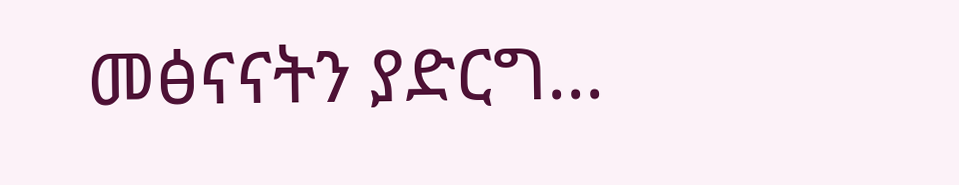መፅናናትን ያድርግ...